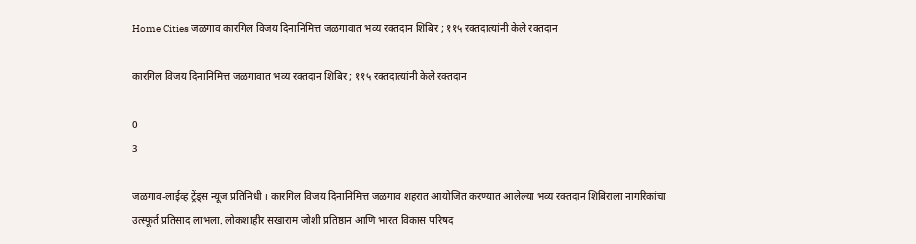Home Cities जळगाव कारगिल विजय दिनानिमित्त जळगावात भव्य रक्तदान शिबिर ; ११५ रक्तदात्यांनी केले रक्तदान

कारगिल विजय दिनानिमित्त जळगावात भव्य रक्तदान शिबिर ; ११५ रक्तदात्यांनी केले रक्तदान

0
3

जळगाव-लाईव्ह ट्रेंड्स न्यूज प्रतिनिधी । कारगिल विजय दिनानिमित्त जळगाव शहरात आयोजित करण्यात आलेल्या भव्य रक्तदान शिबिराला नागरिकांचा उत्स्फूर्त प्रतिसाद लाभला. लोकशाहीर सखाराम जोशी प्रतिष्ठान आणि भारत विकास परिषद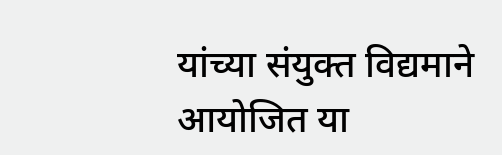यांच्या संयुक्त विद्यमाने आयोजित या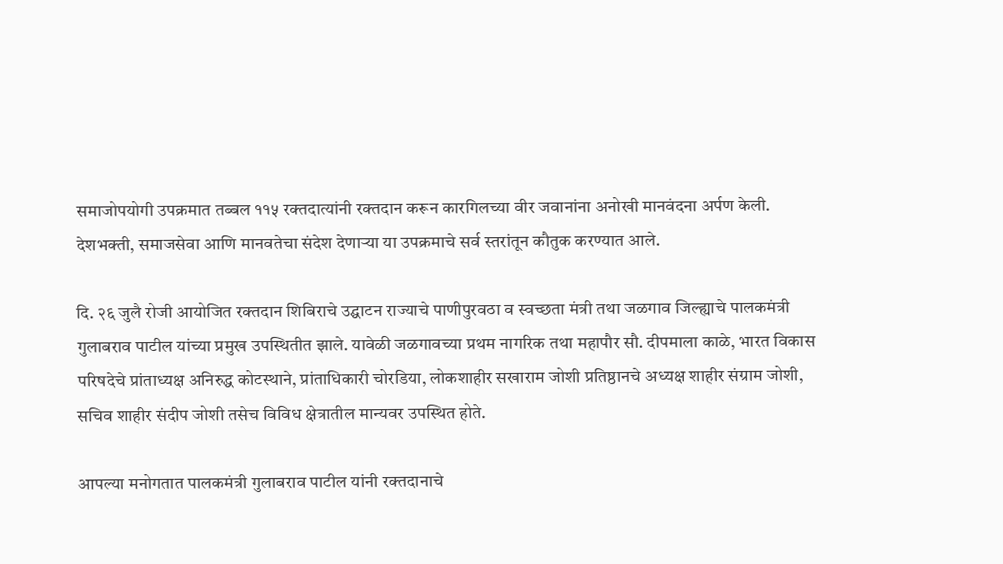समाजोपयोगी उपक्रमात तब्बल ११५ रक्तदात्यांनी रक्तदान करून कारगिलच्या वीर जवानांना अनोखी मानवंदना अर्पण केली. देशभक्ती, समाजसेवा आणि मानवतेचा संदेश देणाऱ्या या उपक्रमाचे सर्व स्तरांतून कौतुक करण्यात आले.

दि. २६ जुलै रोजी आयोजित रक्तदान शिबिराचे उद्घाटन राज्याचे पाणीपुरवठा व स्वच्छता मंत्री तथा जळगाव जिल्ह्याचे पालकमंत्री गुलाबराव पाटील यांच्या प्रमुख उपस्थितीत झाले. यावेळी जळगावच्या प्रथम नागरिक तथा महापौर सौ. दीपमाला काळे, भारत विकास परिषदेचे प्रांताध्यक्ष अनिरुद्ध कोटस्थाने, प्रांताधिकारी चोरडिया, लोकशाहीर सखाराम जोशी प्रतिष्ठानचे अध्यक्ष शाहीर संग्राम जोशी, सचिव शाहीर संदीप जोशी तसेच विविध क्षेत्रातील मान्यवर उपस्थित होते.

आपल्या मनोगतात पालकमंत्री गुलाबराव पाटील यांनी रक्तदानाचे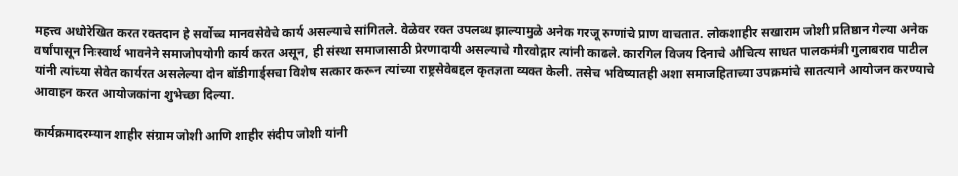महत्त्व अधोरेखित करत रक्तदान हे सर्वोच्च मानवसेवेचे कार्य असल्याचे सांगितले. वेळेवर रक्त उपलब्ध झाल्यामुळे अनेक गरजू रुग्णांचे प्राण वाचतात. लोकशाहीर सखाराम जोशी प्रतिष्ठान गेल्या अनेक वर्षांपासून निःस्वार्थ भावनेने समाजोपयोगी कार्य करत असून, ही संस्था समाजासाठी प्रेरणादायी असल्याचे गौरवोद्गार त्यांनी काढले. कारगिल विजय दिनाचे औचित्य साधत पालकमंत्री गुलाबराव पाटील यांनी त्यांच्या सेवेत कार्यरत असलेल्या दोन बॉडीगार्ड्सचा विशेष सत्कार करून त्यांच्या राष्ट्रसेवेबद्दल कृतज्ञता व्यक्त केली. तसेच भविष्यातही अशा समाजहिताच्या उपक्रमांचे सातत्याने आयोजन करण्याचे आवाहन करत आयोजकांना शुभेच्छा दिल्या.

कार्यक्रमादरम्यान शाहीर संग्राम जोशी आणि शाहीर संदीप जोशी यांनी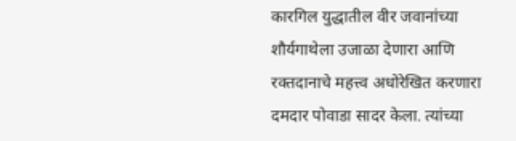कारगिल युद्धातील वीर जवानांच्या शौर्यगाथेला उजाळा देणारा आणि रक्तदानाचे महत्त्व अधोरेखित करणारा दमदार पोवाडा सादर केला. त्यांच्या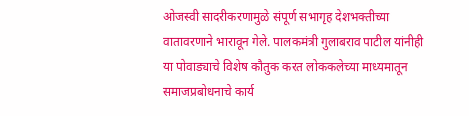ओजस्वी सादरीकरणामुळे संपूर्ण सभागृह देशभक्तीच्या वातावरणाने भारावून गेले. पालकमंत्री गुलाबराव पाटील यांनीही या पोवाड्याचे विशेष कौतुक करत लोककलेच्या माध्यमातून समाजप्रबोधनाचे कार्य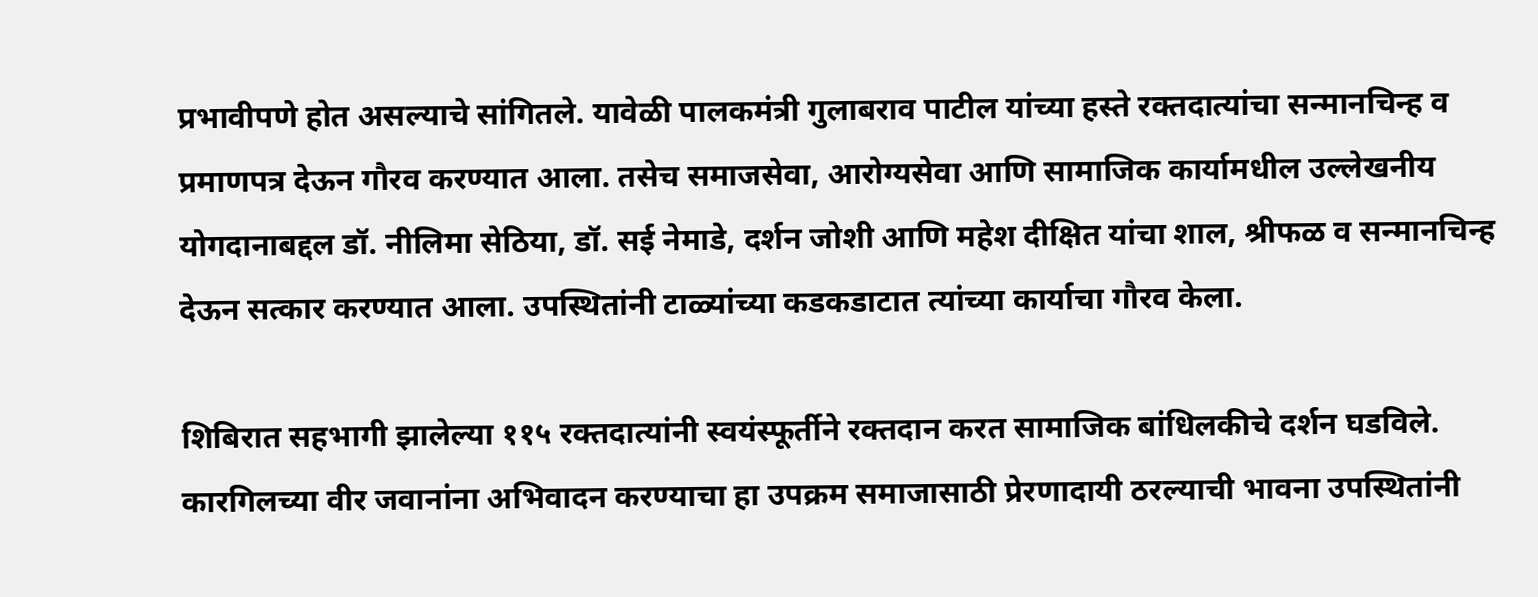प्रभावीपणे होत असल्याचे सांगितले. यावेळी पालकमंत्री गुलाबराव पाटील यांच्या हस्ते रक्तदात्यांचा सन्मानचिन्ह व प्रमाणपत्र देऊन गौरव करण्यात आला. तसेच समाजसेवा, आरोग्यसेवा आणि सामाजिक कार्यामधील उल्लेखनीय योगदानाबद्दल डॉ. नीलिमा सेठिया, डॉ. सई नेमाडे, दर्शन जोशी आणि महेश दीक्षित यांचा शाल, श्रीफळ व सन्मानचिन्ह देऊन सत्कार करण्यात आला. उपस्थितांनी टाळ्यांच्या कडकडाटात त्यांच्या कार्याचा गौरव केला.

शिबिरात सहभागी झालेल्या ११५ रक्तदात्यांनी स्वयंस्फूर्तीने रक्तदान करत सामाजिक बांधिलकीचे दर्शन घडविले. कारगिलच्या वीर जवानांना अभिवादन करण्याचा हा उपक्रम समाजासाठी प्रेरणादायी ठरल्याची भावना उपस्थितांनी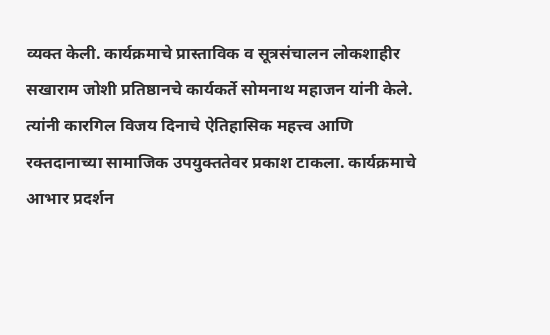व्यक्त केली. कार्यक्रमाचे प्रास्ताविक व सूत्रसंचालन लोकशाहीर सखाराम जोशी प्रतिष्ठानचे कार्यकर्ते सोमनाथ महाजन यांनी केले. त्यांनी कारगिल विजय दिनाचे ऐतिहासिक महत्त्व आणि रक्तदानाच्या सामाजिक उपयुक्ततेवर प्रकाश टाकला. कार्यक्रमाचे आभार प्रदर्शन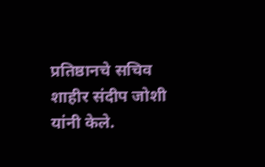प्रतिष्ठानचे सचिव शाहीर संदीप जोशी यांनी केले.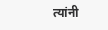त्यांनी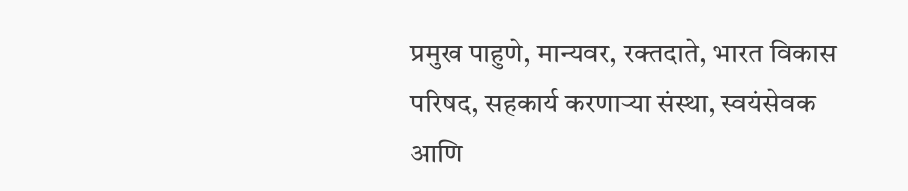प्रमुख पाहुणे, मान्यवर, रक्तदाते, भारत विकास परिषद, सहकार्य करणाऱ्या संस्था, स्वयंसेवक आणि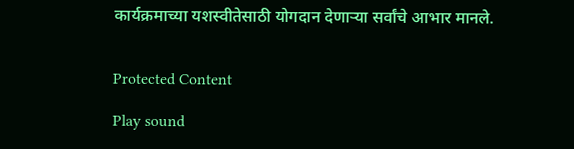कार्यक्रमाच्या यशस्वीतेसाठी योगदान देणाऱ्या सर्वांचे आभार मानले.


Protected Content

Play sound